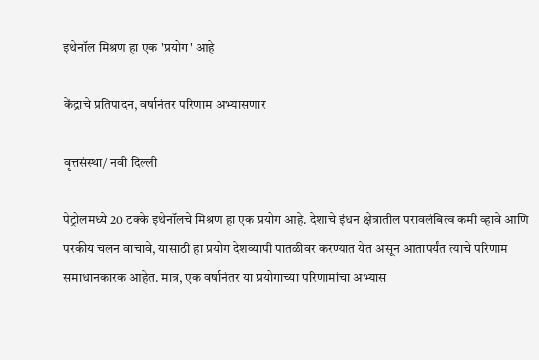इथेनॉल मिश्रण हा एक 'प्रयोग' आहे

केंद्राचे प्रतिपादन, वर्षानंतर परिणाम अभ्यासणार

वृत्तसंस्था/ नवी दिल्ली

पेट्रोलमध्ये 20 टक्के इथेनॉलचे मिश्रण हा एक प्रयोग आहे. देशाचे इंधन क्षेत्रातील परावलंबित्व कमी व्हावे आणि परकीय चलन वाचावे, यासाठी हा प्रयोग देशव्यापी पातळीवर करण्यात येत असून आतापर्यंत त्याचे परिणाम समाधानकारक आहेत. मात्र, एक वर्षानंतर या प्रयोगाच्या परिणामांचा अभ्यास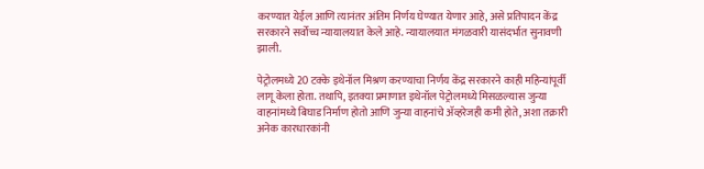करण्यात येईल आणि त्यानंतर अंतिम निर्णय घेण्यात येणार आहे, असे प्रतिपादन केंद्र सरकारने सर्वोच्च न्यायालयात केले आहे. न्यायालयात मंगळवारी यासंदर्भात सुनावणी झाली.

पेट्रोलमध्ये 20 टक्के इथेनॉल मिश्रण करण्याचा निर्णय केंद्र सरकारने काही महिन्यांपूर्वी लागू केला होता. तथापि, इतक्या प्रमाणात इथेनॉल पेट्रोलमध्ये मिसळल्यास जुन्या वाहनांमध्ये बिघाड निर्माण होतो आणि जुन्या वाहनांचे ॲव्हरेजही कमी होते, अशा तक्रारी अनेक कारधारकांनी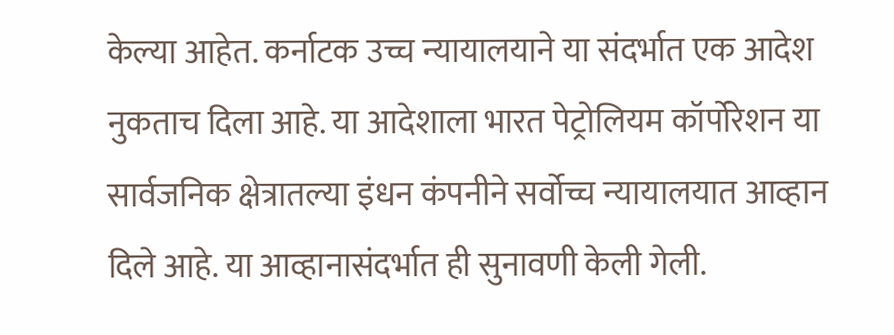केल्या आहेत. कर्नाटक उच्च न्यायालयाने या संदर्भात एक आदेश नुकताच दिला आहे. या आदेशाला भारत पेट्रोलियम कॉर्पोरेशन या सार्वजनिक क्षेत्रातल्या इंधन कंपनीने सर्वोच्च न्यायालयात आव्हान दिले आहे. या आव्हानासंदर्भात ही सुनावणी केली गेली.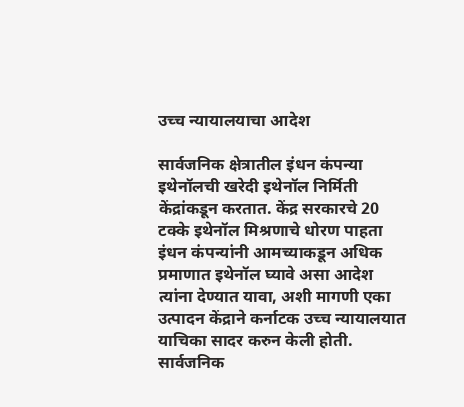उच्च न्यायालयाचा आदेश

सार्वजनिक क्षेत्रातील इंधन कंपन्या इथेनॉलची खरेदी इथेनॉल निर्मिती केंद्रांकडून करतात. केंद्र सरकारचे 20 टक्के इथेनॉल मिश्रणाचे धोरण पाहता इंधन कंपन्यांनी आमच्याकडून अधिक प्रमाणात इथेनॉल घ्यावे असा आदेश त्यांना देण्यात यावा, अशी मागणी एका उत्पादन केंद्राने कर्नाटक उच्च न्यायालयात याचिका सादर करुन केली होती. सार्वजनिक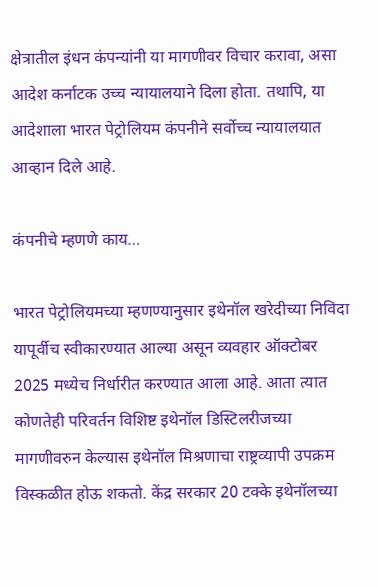क्षेत्रातील इंधन कंपन्यांनी या मागणीवर विचार करावा, असा आदेश कर्नाटक उच्च न्यायालयाने दिला होता. तथापि, या आदेशाला भारत पेट्रोलियम कंपनीने सर्वोच्च न्यायालयात आव्हान दिले आहे.

कंपनीचे म्हणणे काय…

भारत पेट्रोलियमच्या म्हणण्यानुसार इथेनॉल खरेदीच्या निविदा यापूर्वीच स्वीकारण्यात आल्या असून व्यवहार ऑक्टोबर 2025 मध्येच निर्धारीत करण्यात आला आहे. आता त्यात कोणतेही परिवर्तन विशिष्ट इथेनॉल डिस्टिलरीजच्या मागणीवरुन केल्यास इथेनॉल मिश्रणाचा राष्ट्रव्यापी उपक्रम विस्कळीत होऊ शकतो. केंद्र सरकार 20 टक्के इथेनॉलच्या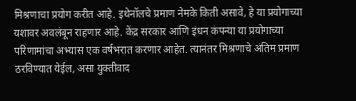मिश्रणाचा प्रयोग करीत आहे. इथेनॉलचे प्रमाण नेमके किती असावे, हे या प्रयोगाच्या यशावर अवलंबून राहणार आहे. केंद्र सरकार आणि इंधन कंपन्या या प्रयोगाच्या परिणामांचा अभ्यास एक वर्षभरात करणार आहेत. त्यानंतर मिश्रणाचे अंतिम प्रमाण ठरविण्यात येईल, असा युक्तीवाद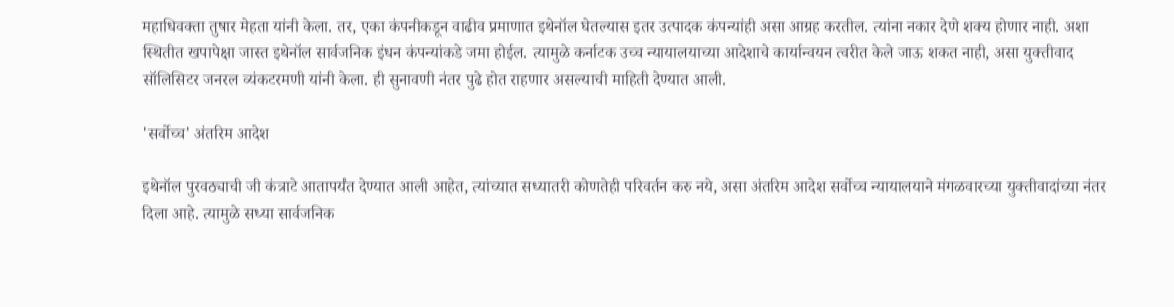महाधिवक्ता तुषार मेहता यांनी केला. तर, एका कंपनीकडून वाढीव प्रमाणात इथेनॉल घेतल्यास इतर उत्पादक कंपन्यांही असा आग्रह करतील. त्यांना नकार देणे शक्य होणार नाही. अशा स्थितीत खपापेक्षा जास्त इथेनॉल सार्वजनिक इंधन कंपन्यांकडे जमा होईल. त्यामुळे कर्नाटक उच्च न्यायालयाच्या आदेशाचे कार्यान्वयन त्वरीत केले जाऊ शकत नाही, असा युक्तीवाद सॉलिसिटर जनरल व्यंकटरमणी यांनी केला. ही सुनावणी नंतर पुढे होत राहणार असल्याची माहिती देण्यात आली.

'सर्वोच्च' अंतरिम आदेश

इथेनॉल पुरवठ्याची जी कंत्राटे आतापर्यंत देण्यात आली आहेत, त्यांच्यात सध्यातरी कोणतेही परिवर्तन करु नये, असा अंतरिम आदेश सर्वोच्च न्यायालयाने मंगळवारच्या युक्तीवादांच्या नंतर दिला आहे. त्यामुळे सध्या सार्वजनिक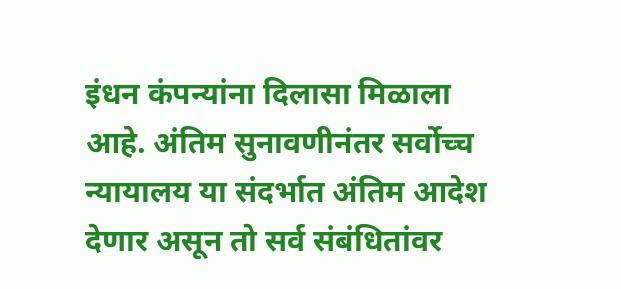इंधन कंपन्यांना दिलासा मिळाला आहे. अंतिम सुनावणीनंतर सर्वोच्च न्यायालय या संदर्भात अंतिम आदेश देणार असून तो सर्व संबंधितांवर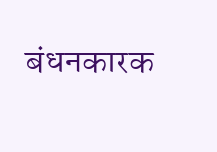बंधनकारक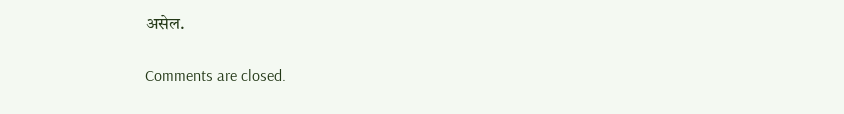असेल.

Comments are closed.